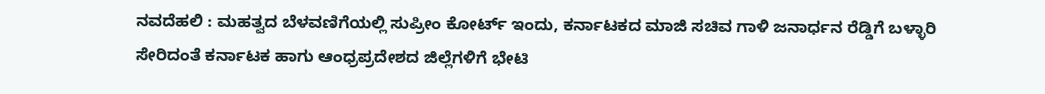ನವದೆಹಲಿ : ಮಹತ್ವದ ಬೆಳವಣಿಗೆಯಲ್ಲಿ ಸುಪ್ರೀಂ ಕೋರ್ಟ್ ಇಂದು, ಕರ್ನಾಟಕದ ಮಾಜಿ ಸಚಿವ ಗಾಳಿ ಜನಾರ್ಧನ ರೆಡ್ಡಿಗೆ ಬಳ್ಳಾರಿ ಸೇರಿದಂತೆ ಕರ್ನಾಟಕ ಹಾಗು ಆಂಧ್ರಪ್ರದೇಶದ ಜಿಲ್ಲೆಗಳಿಗೆ ಭೇಟಿ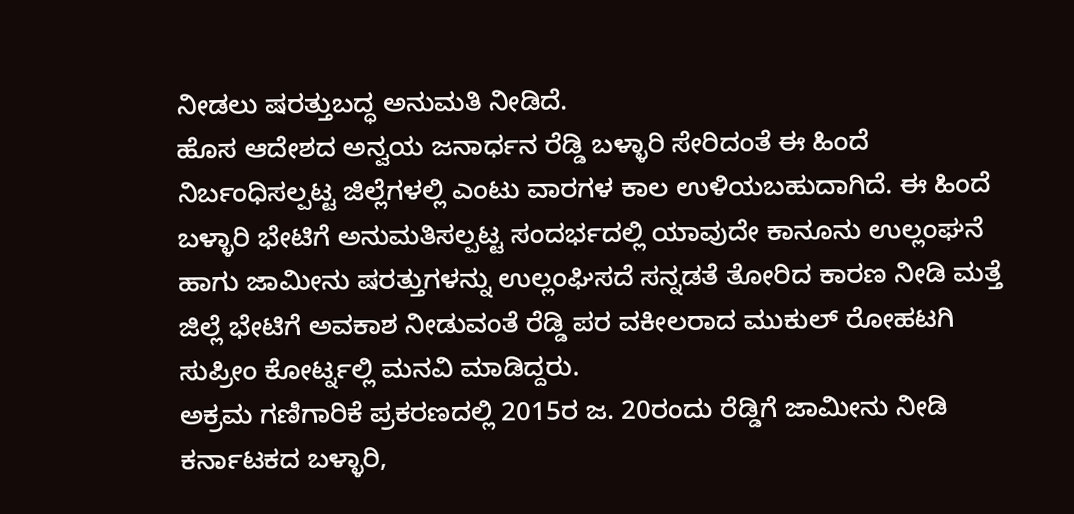ನೀಡಲು ಷರತ್ತುಬದ್ಧ ಅನುಮತಿ ನೀಡಿದೆ.
ಹೊಸ ಆದೇಶದ ಅನ್ವಯ ಜನಾರ್ಧನ ರೆಡ್ಡಿ ಬಳ್ಳಾರಿ ಸೇರಿದಂತೆ ಈ ಹಿಂದೆ ನಿರ್ಬಂಧಿಸಲ್ಪಟ್ಟ ಜಿಲ್ಲೆಗಳಲ್ಲಿ ಎಂಟು ವಾರಗಳ ಕಾಲ ಉಳಿಯಬಹುದಾಗಿದೆ. ಈ ಹಿಂದೆ ಬಳ್ಳಾರಿ ಭೇಟಿಗೆ ಅನುಮತಿಸಲ್ಪಟ್ಟ ಸಂದರ್ಭದಲ್ಲಿ ಯಾವುದೇ ಕಾನೂನು ಉಲ್ಲಂಘನೆ ಹಾಗು ಜಾಮೀನು ಷರತ್ತುಗಳನ್ನು ಉಲ್ಲಂಘಿಸದೆ ಸನ್ನಡತೆ ತೋರಿದ ಕಾರಣ ನೀಡಿ ಮತ್ತೆ ಜಿಲ್ಲೆ ಭೇಟಿಗೆ ಅವಕಾಶ ನೀಡುವಂತೆ ರೆಡ್ಡಿ ಪರ ವಕೀಲರಾದ ಮುಕುಲ್ ರೋಹಟಗಿ ಸುಪ್ರೀಂ ಕೋರ್ಟ್ನಲ್ಲಿ ಮನವಿ ಮಾಡಿದ್ದರು.
ಅಕ್ರಮ ಗಣಿಗಾರಿಕೆ ಪ್ರಕರಣದಲ್ಲಿ 2015ರ ಜ. 20ರಂದು ರೆಡ್ಡಿಗೆ ಜಾಮೀನು ನೀಡಿ ಕರ್ನಾಟಕದ ಬಳ್ಳಾರಿ,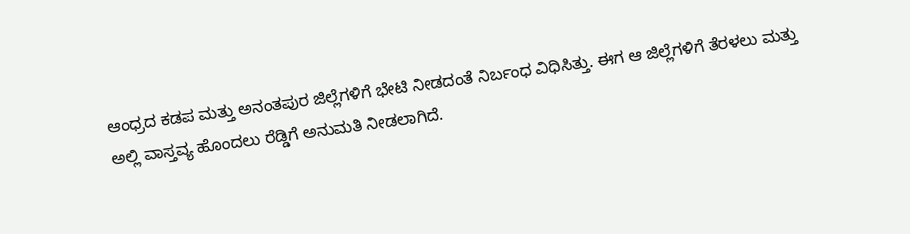ಆಂಧ್ರದ ಕಡಪ ಮತ್ತು ಅನಂತಪುರ ಜಿಲ್ಲೆಗಳಿಗೆ ಭೇಟಿ ನೀಡದಂತೆ ನಿರ್ಬಂಧ ವಿಧಿಸಿತ್ತು. ಈಗ ಆ ಜಿಲ್ಲೆಗಳಿಗೆ ತೆರಳಲು ಮತ್ತು ಅಲ್ಲಿ ವಾಸ್ತವ್ಯ ಹೊಂದಲು ರೆಡ್ಡಿಗೆ ಅನುಮತಿ ನೀಡಲಾಗಿದೆ.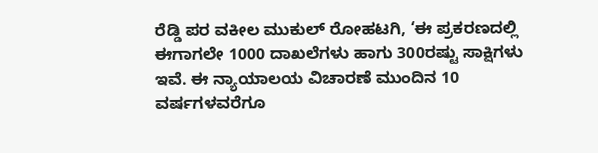ರೆಡ್ಡಿ ಪರ ವಕೀಲ ಮುಕುಲ್ ರೋಹಟಗಿ, ‘ಈ ಪ್ರಕರಣದಲ್ಲಿ ಈಗಾಗಲೇ 1000 ದಾಖಲೆಗಳು ಹಾಗು 300ರಷ್ಟು ಸಾಕ್ಷಿಗಳು ಇವೆ. ಈ ನ್ಯಾಯಾಲಯ ವಿಚಾರಣೆ ಮುಂದಿನ 10 ವರ್ಷಗಳವರೆಗೂ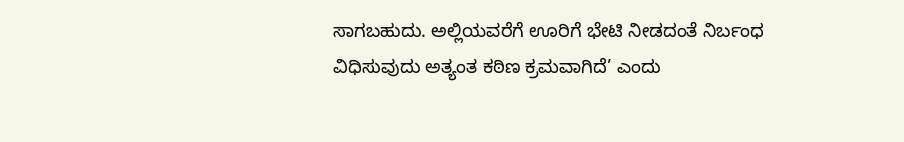ಸಾಗಬಹುದು. ಅಲ್ಲಿಯವರೆಗೆ ಊರಿಗೆ ಭೇಟಿ ನೀಡದಂತೆ ನಿರ್ಬಂಧ ವಿಧಿಸುವುದು ಅತ್ಯಂತ ಕಠಿಣ ಕ್ರಮವಾಗಿದೆ’ ಎಂದು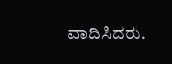ವಾದಿಸಿದರು.